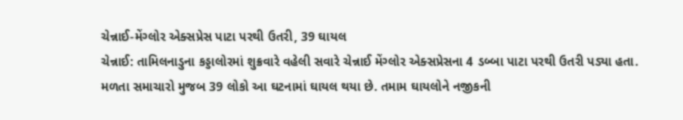ચેન્નાઈ-મેંગ્લોર એક્સપ્રેસ પાટા પરથી ઉતરી, 39 ઘાયલ
ચેન્નાઈ: તામિલનાડુના કડ્ડાલોરમાં શુક્રવારે વહેલી સવારે ચેન્નાઈ મેંગ્લોર એક્સપ્રેસના 4 ડબ્બા પાટા પરથી ઉતરી પડ્યા હતા. મળતા સમાચારો મુજબ 39 લોકો આ ઘટનામાં ઘાયલ થયા છે. તમામ ઘાયલોને નજીકની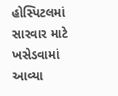હોસ્પિટલમાં સારવાર માટે ખસેડવામાં આવ્યા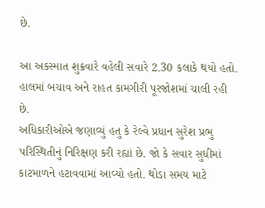છે.

આ અકસ્માત શુક્રવારે વહેલી સવારે 2.30 કલાકે થયો હતો. હાલમાં બચાવ અને રાહત કામગીરી પૂરજોશમાં ચાલી રહી છે.
અધિકારીઓએ જણાવ્યું હતુ કે રેલ્વે પ્રધાન સુરેશ પ્રભુ પરિસ્થિતીનું નિરિક્ષણ કરી રહ્યાં છે. જો કે સવાર સુધીમાં કાટમાળને હટાવવામાં આવ્યો હતો. થોડા સમય માટે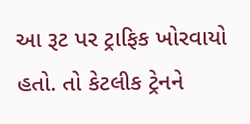આ રૂટ પર ટ્રાફિક ખોરવાયો હતો. તો કેટલીક ટ્રેનને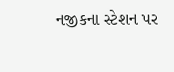નજીકના સ્ટેશન પર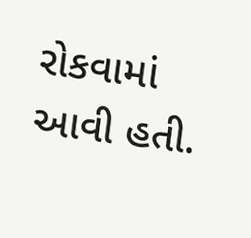રોકવામાં આવી હતી.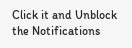Click it and Unblock the Notifications